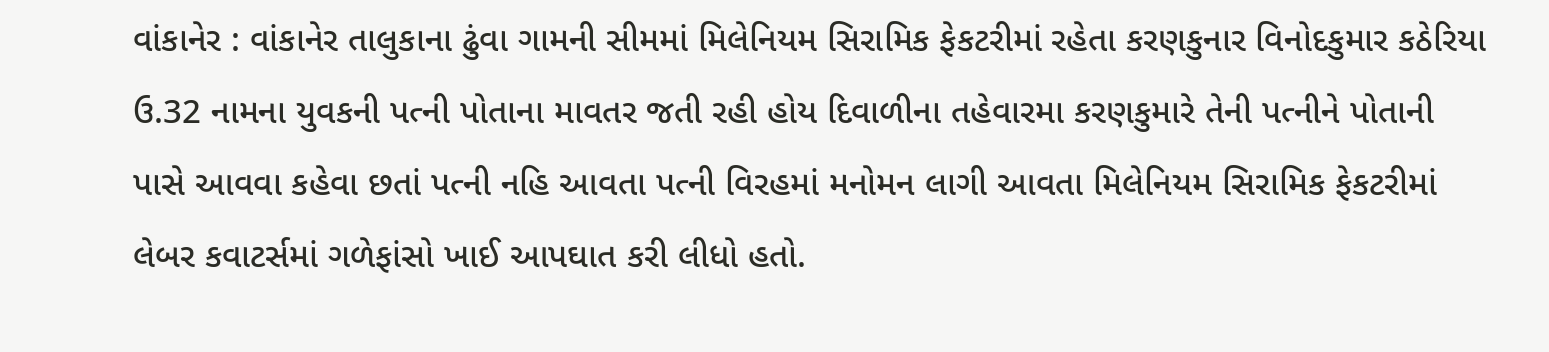વાંકાનેર : વાંકાનેર તાલુકાના ઢુંવા ગામની સીમમાં મિલેનિયમ સિરામિક ફેકટરીમાં રહેતા કરણકુનાર વિનોદકુમાર કઠેરિયા ઉ.32 નામના યુવકની પત્ની પોતાના માવતર જતી રહી હોય દિવાળીના તહેવારમા કરણકુમારે તેની પત્નીને પોતાની પાસે આવવા કહેવા છતાં પત્ની નહિ આવતા પત્ની વિરહમાં મનોમન લાગી આવતા મિલેનિયમ સિરામિક ફેકટરીમાં લેબર કવાટર્સમાં ગળેફાંસો ખાઈ આપઘાત કરી લીધો હતો.